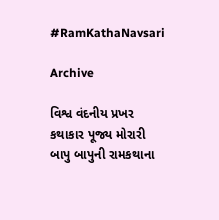#RamKathaNavsari

Archive

વિશ્વ વંદનીય પ્રખર કથાકાર પૂજ્ય મોરારી બાપુ બાપુની રામકથાના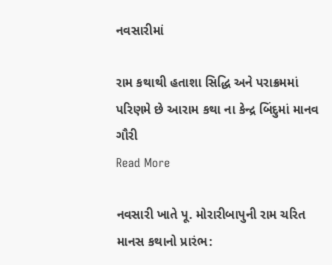નવસારીમાં

રામ કથાથી હતાશા સિદ્ધિ અને પરાક્રમમાં પરિણમે છે આરામ કથા ના કેન્દ્ર બિંદુમાં માનવ ગૌરી
Read More

નવસારી ખાતે પૂ. મોરારીબાપુની રામ ચરિત માનસ કથાનો પ્રારંભ: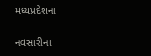મધ્યપ્રદેશના

નવસારીના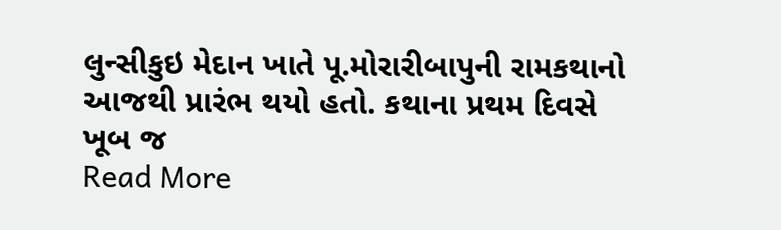લુન્સીકુઇ મેદાન ખાતે પૂ.મોરારીબાપુની રામકથાનો આજથી પ્રારંભ થયો હતો. કથાના પ્રથમ દિવસે ખૂબ જ
Read More